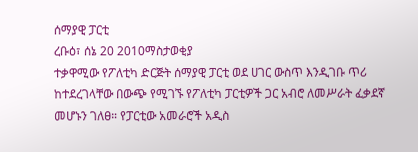ሰማያዊ ፓርቲ
ረቡዕ፣ ሰኔ 20 2010ማስታወቂያ
ተቃዋሚው የፖለቲካ ድርጅት ሰማያዊ ፓርቲ ወደ ሀገር ውስጥ እንዲገቡ ጥሪ ከተደረገላቸው በውጭ የሚገኙ የፖለቲካ ፓርቲዎች ጋር አብሮ ለመሥራት ፈቃደኛ መሆኑን ገለፀ። የፓርቲው አመራሮች አዲስ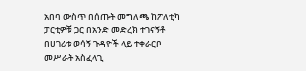አበባ ውስጥ በሰጡት መግለጫ ከፖለቲካ ፓርቲዎቹ ጋር በአንድ መድረክ ተገናኝቶ በሀገሪቱ ወሳኝ ጉዳዮች ላይ ተቀራርቦ መሥራት አስፈላጊ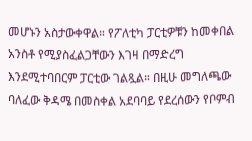መሆኑን አስታውቀዋል። የፖለቲካ ፓርቲዎቹን ከመቀበል አንስቶ የሚያስፈልጋቸውን እገዛ በማድረግ እንደሚተባበርም ፓርቲው ገልጿል። በዚሁ መግለጫው ባለፈው ቅዳሜ በመስቀል አደባባይ የደረሰውን የቦምብ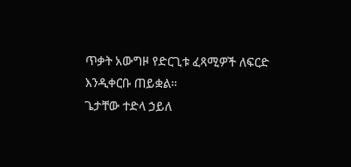ጥቃት አውግዞ የድርጊቱ ፈጻሚዎች ለፍርድ እንዲቀርቡ ጠይቋል።
ጌታቸው ተድላ ኃይለ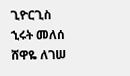ጊዮርጊስ
ኂሩት መለሰ
ሸዋዬ ለገሠ